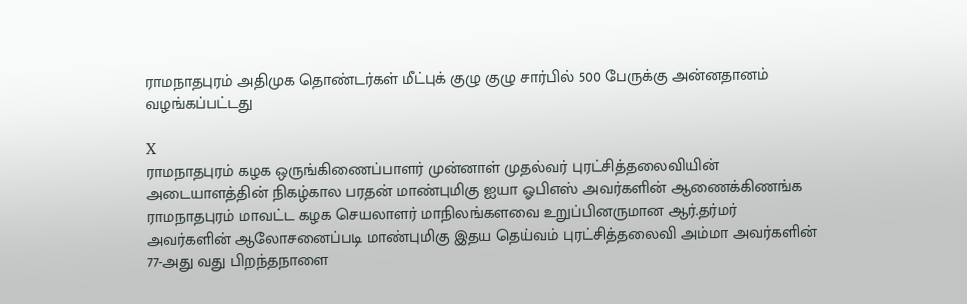ராமநாதபுரம் அதிமுக தொண்டர்கள் மீட்புக் குழு குழு சார்பில் 500 பேருக்கு அன்னதானம் வழங்கப்பட்டது

X
ராமநாதபுரம் கழக ஒருங்கிணைப்பாளர் முன்னாள் முதல்வர் புரட்சித்தலைவியின் அடையாளத்தின் நிகழ்கால பரதன் மாண்புமிகு ஐயா ஓபிஎஸ் அவர்களின் ஆணைக்கிணங்க ராமநாதபுரம் மாவட்ட கழக செயலாளர் மாநிலங்களவை உறுப்பினருமான ஆர்.தர்மர் அவர்களின் ஆலோசனைப்படி மாண்புமிகு இதய தெய்வம் புரட்சித்தலைவி அம்மா அவர்களின் 77-அது வது பிறந்தநாளை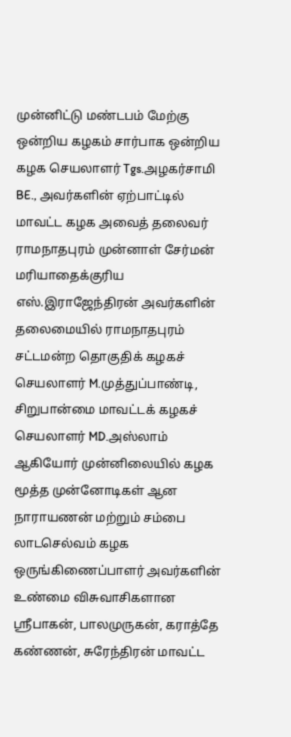முன்னிட்டு மண்டபம் மேற்கு ஒன்றிய கழகம் சார்பாக ஒன்றிய கழக செயலாளர் Tgs.அழகர்சாமி BE., அவர்களின் ஏற்பாட்டில் மாவட்ட கழக அவைத் தலைவர் ராமநாதபுரம் முன்னாள் சேர்மன் மரியாதைக்குரிய எஸ்.இராஜேந்திரன் அவர்களின் தலைமையில் ராமநாதபுரம் சட்டமன்ற தொகுதிக் கழகச் செயலாளர் M.முத்துப்பாண்டி, சிறுபான்மை மாவட்டக் கழகச் செயலாளர் MD.அஸ்லாம் ஆகியோர் முன்னிலையில் கழக மூத்த முன்னோடிகள் ஆன நாராயணன் மற்றும் சம்பை லாடசெல்வம் கழக ஒருங்கிணைப்பாளர் அவர்களின் உண்மை விசுவாசிகளான ஸ்ரீபாகன், பாலமுருகன், கராத்தே கண்ணன், சுரேந்திரன் மாவட்ட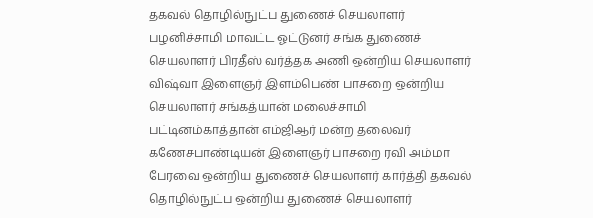தகவல் தொழில்நுட்ப துணைச் செயலாளர் பழனிச்சாமி மாவட்ட ஓட்டுனர் சங்க துணைச் செயலாளர் பிரதீஸ் வர்த்தக அணி ஒன்றிய செயலாளர் விஷ்வா இளைஞர் இளம்பெண் பாசறை ஒன்றிய செயலாளர் சங்கத்யான் மலைச்சாமி பட்டினம்காத்தான் எம்ஜிஆர் மன்ற தலைவர் கணேசபாண்டியன் இளைஞர் பாசறை ரவி அம்மா பேரவை ஒன்றிய துணைச் செயலாளர் கார்த்தி தகவல் தொழில்நுட்ப ஒன்றிய துணைச் செயலாளர்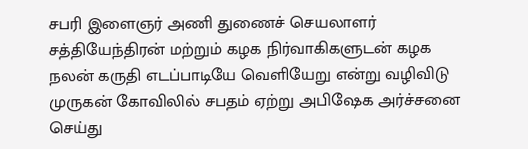சபரி இளைஞர் அணி துணைச் செயலாளர் சத்தியேந்திரன் மற்றும் கழக நிர்வாகிகளுடன் கழக நலன் கருதி எடப்பாடியே வெளியேறு என்று வழிவிடு முருகன் கோவிலில் சபதம் ஏற்று அபிஷேக அர்ச்சனை செய்து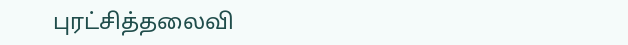புரட்சித்தலைவி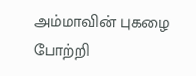அம்மாவின் புகழை போற்றி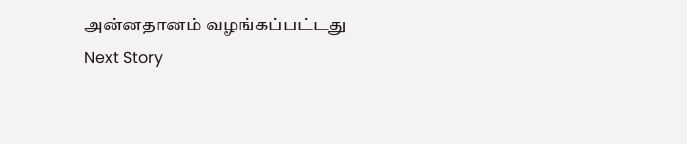அன்னதானம் வழங்கப்பட்டது
Next Story